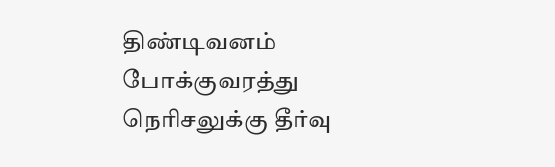திண்டிவனம் போக்குவரத்து நெரிசலுக்கு தீர்வு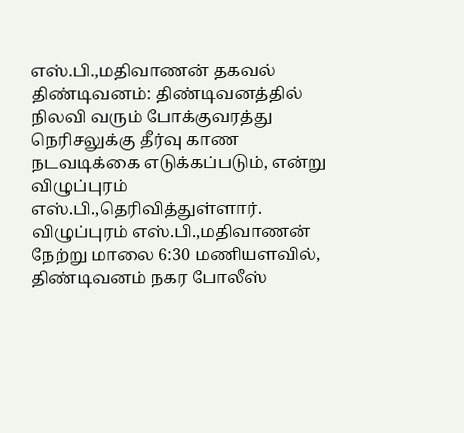எஸ்.பி.,மதிவாணன் தகவல்
திண்டிவனம்: திண்டிவனத்தில் நிலவி வரும் போக்குவரத்து நெரிசலுக்கு தீர்வு காண நடவடிக்கை எடுக்கப்படும், என்று விழுப்புரம் எஸ்.பி.,தெரிவித்துள்ளார்.
விழுப்புரம் எஸ்.பி.,மதிவாணன் நேற்று மாலை 6:30 மணியளவில், திண்டிவனம் நகர போலீஸ்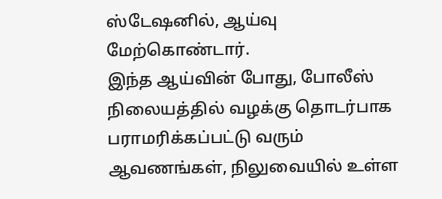ஸ்டேஷனில், ஆய்வு மேற்கொண்டார்.
இந்த ஆய்வின் போது, போலீஸ் நிலையத்தில் வழக்கு தொடர்பாக பராமரிக்கப்பட்டு வரும் ஆவணங்கள், நிலுவையில் உள்ள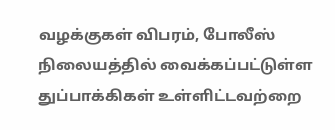வழக்குகள் விபரம், போலீஸ் நிலையத்தில் வைக்கப்பட்டுள்ள துப்பாக்கிகள் உள்ளிட்டவற்றை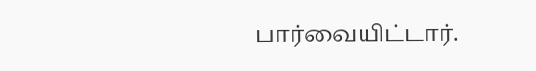பார்வையிட்டார்.